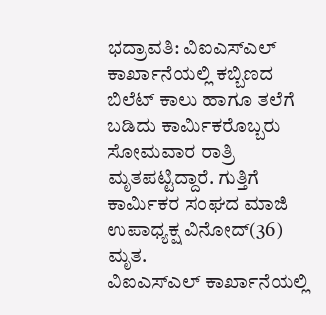ಭದ್ರಾವತಿ: ವಿಐಎಸ್ಎಲ್ ಕಾರ್ಖಾನೆಯಲ್ಲಿ ಕಬ್ಬಿಣದ ಬಿಲೆಟ್ ಕಾಲು ಹಾಗೂ ತಲೆಗೆ ಬಡಿದು ಕಾರ್ಮಿಕರೊಬ್ಬರು ಸೋಮವಾರ ರಾತ್ರಿ ಮೃತಪಟ್ಟಿದ್ದಾರೆ. ಗುತ್ತಿಗೆ ಕಾರ್ಮಿಕರ ಸಂಘದ ಮಾಜಿ ಉಪಾಧ್ಯಕ್ಷ ವಿನೋದ್(36) ಮೃತ.
ವಿಐಎಸ್ಎಲ್ ಕಾರ್ಖಾನೆಯಲ್ಲಿ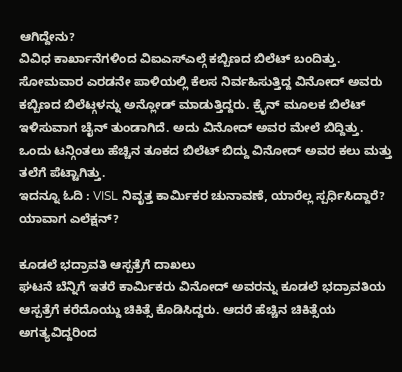ಆಗಿದ್ದೇನು?
ವಿವಿಧ ಕಾರ್ಖಾನೆಗಳಿಂದ ವಿಐಎಸ್ಎಲ್ಗೆ ಕಬ್ಬಿಣದ ಬಿಲೆಟ್ ಬಂದಿತ್ತು. ಸೋಮವಾರ ಎರಡನೇ ಪಾಳಿಯಲ್ಲಿ ಕೆಲಸ ನಿರ್ವಹಿಸುತ್ತಿದ್ದ ವಿನೋದ್ ಅವರು ಕಬ್ಬಿಣದ ಬಿಲೆಟ್ಗಳನ್ನು ಅನ್ಲೋಡ್ ಮಾಡುತ್ತಿದ್ದರು. ಕ್ರೈನ್ ಮೂಲಕ ಬಿಲೆಟ್ ಇಳಿಸುವಾಗ ಚೈನ್ ತುಂಡಾಗಿದೆ. ಅದು ವಿನೋದ್ ಅವರ ಮೇಲೆ ಬಿದ್ದಿತ್ತು. ಒಂದು ಟನ್ಗಿಂತಲು ಹೆಚ್ಚಿನ ತೂಕದ ಬಿಲೆಟ್ ಬಿದ್ದು ವಿನೋದ್ ಅವರ ಕಲು ಮತ್ತು ತಲೆಗೆ ಪೆಟ್ಟಾಗಿತ್ತು.
ಇದನ್ನೂ ಓದಿ : VISL ನಿವೃತ್ತ ಕಾರ್ಮಿಕರ ಚುನಾವಣೆ, ಯಾರೆಲ್ಲ ಸ್ಪರ್ಧಿಸಿದ್ದಾರೆ? ಯಾವಾಗ ಎಲೆಕ್ಷನ್?

ಕೂಡಲೆ ಭದ್ರಾವತಿ ಆಸ್ಪತ್ರೆಗೆ ದಾಖಲು
ಘಟನೆ ಬೆನ್ನಿಗೆ ಇತರೆ ಕಾರ್ಮಿಕರು ವಿನೋದ್ ಅವರನ್ನು ಕೂಡಲೆ ಭದ್ರಾವತಿಯ ಆಸ್ಪತ್ರೆಗೆ ಕರೆದೊಯ್ದು ಚಿಕಿತ್ಸೆ ಕೊಡಿಸಿದ್ದರು. ಆದರೆ ಹೆಚ್ಚಿನ ಚಿಕಿತ್ಸೆಯ ಅಗತ್ಯವಿದ್ದರಿಂದ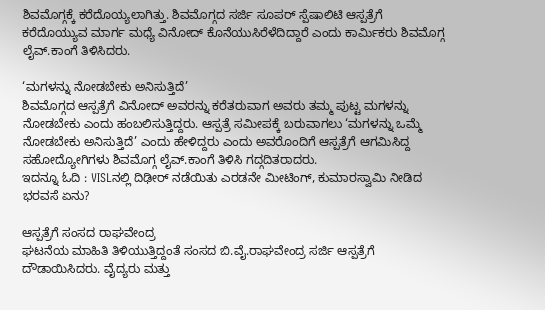ಶಿವಮೊಗ್ಗಕ್ಕೆ ಕರೆದೊಯ್ಯಲಾಗಿತ್ತು. ಶಿವಮೊಗ್ಗದ ಸರ್ಜಿ ಸೂಪರ್ ಸ್ಪೆಷಾಲಿಟಿ ಆಸ್ಪತ್ರೆಗೆ ಕರೆದೊಯ್ಯುವ ಮಾರ್ಗ ಮಧ್ಯೆ ವಿನೋದ್ ಕೊನೆಯುಸಿರೆಳೆದಿದ್ದಾರೆ ಎಂದು ಕಾರ್ಮಿಕರು ಶಿವಮೊಗ್ಗ ಲೈವ್.ಕಾಂಗೆ ತಿಳಿಸಿದರು.

‘ಮಗಳನ್ನು ನೋಡಬೇಕು ಅನಿಸುತ್ತಿದೆ’
ಶಿವಮೊಗ್ಗದ ಆಸ್ಪತ್ರೆಗೆ ವಿನೋದ್ ಅವರನ್ನು ಕರೆತರುವಾಗ ಅವರು ತಮ್ಮ ಪುಟ್ಟ ಮಗಳನ್ನು ನೋಡಬೇಕು ಎಂದು ಹಂಬಲಿಸುತ್ತಿದ್ದರು. ಆಸ್ಪತ್ರೆ ಸಮೀಪಕ್ಕೆ ಬರುವಾಗಲು ‘ಮಗಳನ್ನು ಒಮ್ಮೆ ನೋಡಬೇಕು ಅನಿಸುತ್ತಿದೆ’ ಎಂದು ಹೇಳಿದ್ದರು ಎಂದು ಅವರೊಂದಿಗೆ ಆಸ್ಪತ್ರೆಗೆ ಆಗಮಿಸಿದ್ದ ಸಹೋದ್ಯೋಗಿಗಳು ಶಿವಮೊಗ್ಗ ಲೈವ್.ಕಾಂಗೆ ತಿಳಿಸಿ ಗದ್ಗದಿತರಾದರು.
ಇದನ್ನೂ ಓದಿ : VISLನಲ್ಲಿ ದಿಢೀರ್ ನಡೆಯಿತು ಎರಡನೇ ಮೀಟಿಂಗ್, ಕುಮಾರಸ್ವಾಮಿ ನೀಡಿದ ಭರವಸೆ ಏನು?

ಆಸ್ಪತ್ರೆಗೆ ಸಂಸದ ರಾಘವೇಂದ್ರ
ಘಟನೆಯ ಮಾಹಿತಿ ತಿಳಿಯುತ್ತಿದ್ದಂತೆ ಸಂಸದ ಬಿ.ವೈ.ರಾಘವೇಂದ್ರ ಸರ್ಜಿ ಆಸ್ಪತ್ರೆಗೆ ದೌಡಾಯಿಸಿದರು. ವೈದ್ಯರು ಮತ್ತು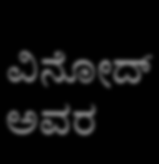ವಿನೋದ್ ಅವರ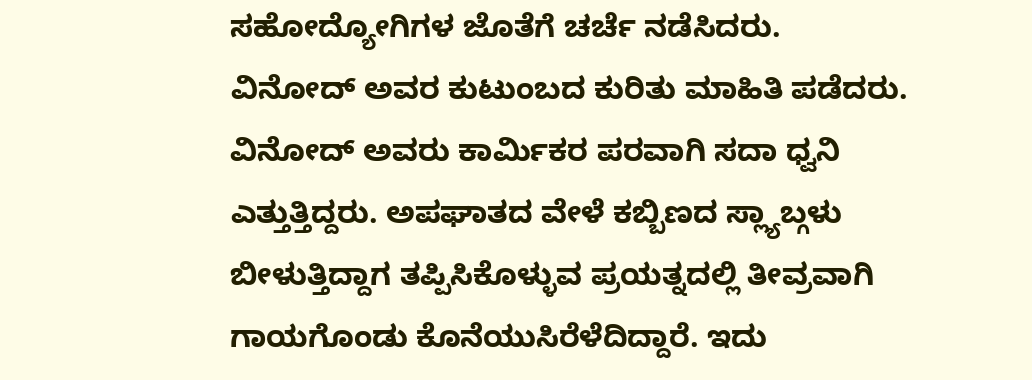ಸಹೋದ್ಯೋಗಿಗಳ ಜೊತೆಗೆ ಚರ್ಚೆ ನಡೆಸಿದರು. ವಿನೋದ್ ಅವರ ಕುಟುಂಬದ ಕುರಿತು ಮಾಹಿತಿ ಪಡೆದರು.
ವಿನೋದ್ ಅವರು ಕಾರ್ಮಿಕರ ಪರವಾಗಿ ಸದಾ ಧ್ವನಿ ಎತ್ತುತ್ತಿದ್ದರು. ಅಪಘಾತದ ವೇಳೆ ಕಬ್ಬಿಣದ ಸ್ಲ್ಯಾಬ್ಗಳು ಬೀಳುತ್ತಿದ್ದಾಗ ತಪ್ಪಿಸಿಕೊಳ್ಳುವ ಪ್ರಯತ್ನದಲ್ಲಿ ತೀವ್ರವಾಗಿ ಗಾಯಗೊಂಡು ಕೊನೆಯುಸಿರೆಳೆದಿದ್ದಾರೆ. ಇದು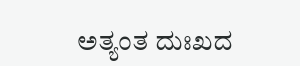ಅತ್ಯಂತ ದುಃಖದ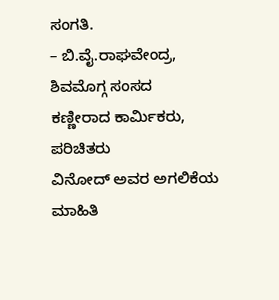ಸಂಗತಿ.
– ಬಿ.ವೈ.ರಾಘವೇಂದ್ರ, ಶಿವಮೊಗ್ಗ ಸಂಸದ
ಕಣ್ಣೀರಾದ ಕಾರ್ಮಿಕರು, ಪರಿಚಿತರು
ವಿನೋದ್ ಅವರ ಅಗಲಿಕೆಯ ಮಾಹಿತಿ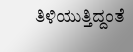ತಿಳಿಯುತ್ತಿದ್ದಂತೆ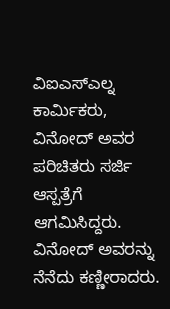ವಿಐಎಸ್ಎಲ್ನ ಕಾರ್ಮಿಕರು, ವಿನೋದ್ ಅವರ ಪರಿಚಿತರು ಸರ್ಜಿ ಆಸ್ಪತ್ರೆಗೆ ಆಗಮಿಸಿದ್ದರು. ವಿನೋದ್ ಅವರನ್ನು ನೆನೆದು ಕಣ್ಣೀರಾದರು.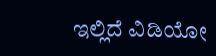ಇಲ್ಲಿದೆ ವಿಡಿಯೋ